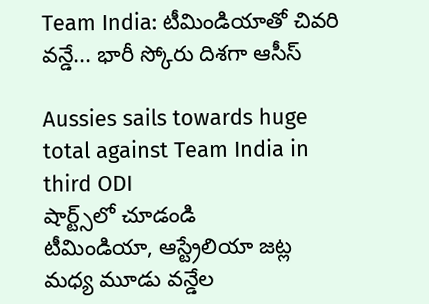Team India: టీమిండియాతో చివరి వన్డే... భారీ స్కోరు దిశగా ఆసీస్

Aussies sails towards huge total against Team India in third ODI
షార్ట్స్‌లో చూడండి
టీమిండియా, ఆస్ట్రేలియా జట్ల మధ్య మూడు వన్డేల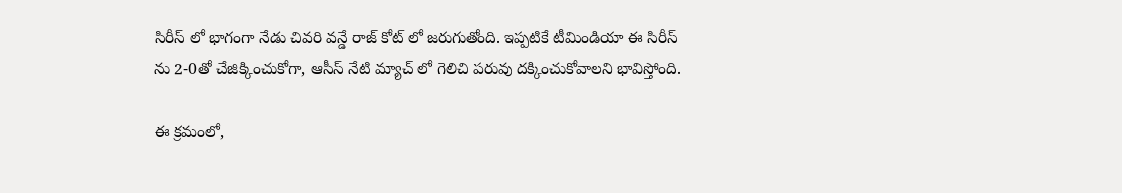సిరీస్ లో భాగంగా నేడు చివరి వన్డే రాజ్ కోట్ లో జరుగుతోంది. ఇప్పటికే టీమిండియా ఈ సిరీస్ ను 2-0తో చేజిక్కించుకోగా, ఆసీస్ నేటి మ్యాచ్ లో గెలిచి పరువు దక్కించుకోవాలని భావిస్తోంది.

ఈ క్రమంలో,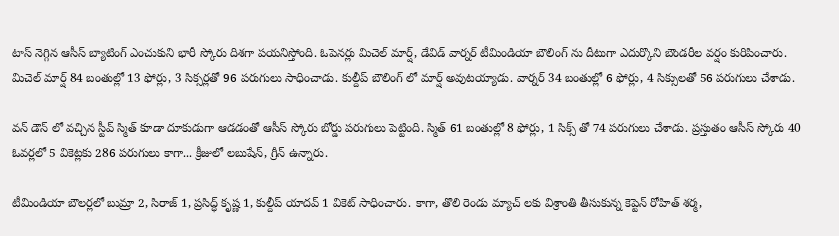టాస్ నెగ్గిన ఆసీస్ బ్యాటింగ్ ఎంచుకుని భారీ స్కోరు దిశగా పయనిస్తోంది. ఓపెనర్లు మిచెల్ మార్ష్, డేవిడ్ వార్నర్ టీమిండియా బౌలింగ్ ను దీటుగా ఎదుర్కొని బౌండరీల వర్షం కురిపించారు. మిచెల్ మార్ష్ 84 బంతుల్లో 13 ఫోర్లు, 3 సిక్సర్లతో 96 పరుగులు సాధించాడు. కుల్దీప్ బౌలింగ్ లో మార్ష్ అవుటయ్యాడు. వార్నర్ 34 బంతుల్లో 6 ఫోర్లు, 4 సిక్సులతో 56 పరుగులు చేశాడు.

వన్ డౌన్ లో వచ్చిన స్టీవ్ స్మిత్ కూడా దూకుడుగా ఆడడంతో ఆసీస్ స్కోరు బోర్డు పరుగులు పెట్టింది. స్మిత్ 61 బంతుల్లో 8 ఫోర్లు, 1 సిక్స్ తో 74 పరుగులు చేశాడు. ప్రస్తుతం ఆసీస్ స్కోరు 40 ఓవర్లలో 5 వికెట్లకు 286 పరుగులు కాగా... క్రీజులో లబుషేన్, గ్రీన్ ఉన్నారు.

టీమిండియా బౌలర్లలో బుమ్రా 2, సిరాజ్ 1, ప్రసిద్ధ్ కృష్ణ 1, కుల్దీప్ యాదవ్ 1 వికెట్ సాధించారు. కాగా, తొలి రెండు మ్యాచ్ లకు విశ్రాంతి తీసుకున్న కెప్టెన్ రోహిత్ శర్మ,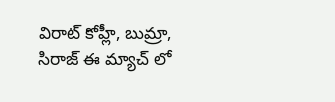విరాట్ కోహ్లీ, బుమ్రా, సిరాజ్ ఈ మ్యాచ్ లో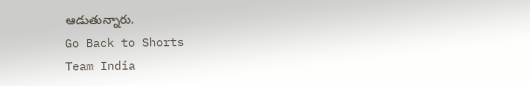ఆడుతున్నారు.
Go Back to Shorts
Team India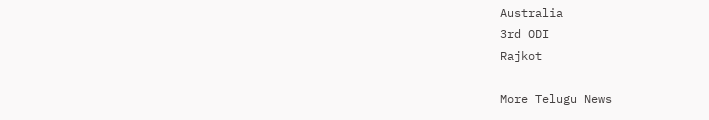Australia
3rd ODI
Rajkot

More Telugu News